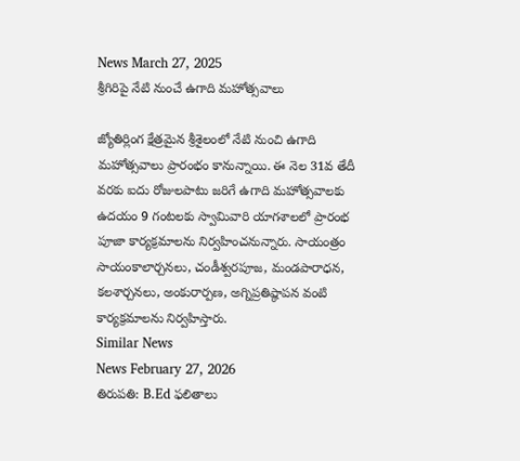News March 27, 2025
శ్రీగిరిపై నేటి నుంచే ఉగాది మహోత్సవాలు

జ్యోతిర్లింగ క్షేత్రమైన శ్రీశైలంలో నేటి నుంచి ఉగాది మహోత్సవాలు ప్రారంభం కానున్నాయి. ఈ నెల 31వ తేదీ వరకు ఐదు రోజులపాటు జరిగే ఉగాది మహోత్సవాలకు ఉదయం 9 గంటలకు స్వామివారి యాగశాలలో ప్రారంభ పూజా కార్యక్రమాలను నిర్వహించనున్నారు. సాయంత్రం సాయంకాలార్చనలు, చండీశ్వరపూజ, మండపారాధన, కలశార్చనలు, అంకురార్పణ, అగ్నిప్రతిష్ఠాపన వంటి కార్యక్రమాలను నిర్వహిస్తారు.
Similar News
News February 27, 2026
తిరుపతి: B.Ed ఫలితాలు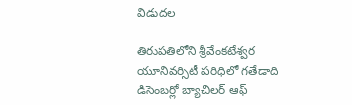విడుదల

తిరుపతిలోని శ్రీవేంకటేశ్వర యూనివర్సిటీ పరిధిలో గతేడాది డిసెంబర్లో బ్యాచిలర్ ఆఫ్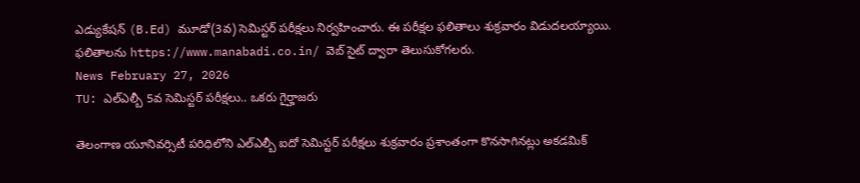ఎడ్యుకేషన్ (B.Ed) మూడో(3వ) సెమిస్టర్ పరీక్షలు నిర్వహించారు. ఈ పరీక్షల ఫలితాలు శుక్రవారం విడుదలయ్యాయి. ఫలితాలను https://www.manabadi.co.in/ వెబ్ సైట్ ద్వారా తెలుసుకోగలరు.
News February 27, 2026
TU: ఎల్ఎల్బీ 5వ సెమిస్టర్ పరీక్షలు.. ఒకరు గైర్హాజరు

తెలంగాణ యూనివర్సిటీ పరిధిలోని ఎల్ఎల్బీ ఐదో సెమిస్టర్ పరీక్షలు శుక్రవారం ప్రశాంతంగా కొనసాగినట్లు అకడమిక్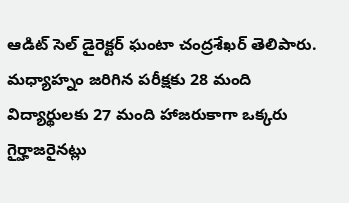ఆడిట్ సెల్ డైరెక్టర్ ఘంటా చంద్రశేఖర్ తెలిపారు. మధ్యాహ్నం జరిగిన పరీక్షకు 28 మంది విద్యార్థులకు 27 మంది హాజరుకాగా ఒక్కరు గైర్హాజరైనట్లు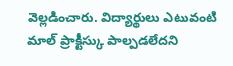వెల్లడించారు. విద్యార్థులు ఎటువంటి మాల్ ప్రాక్టీస్కు పాల్పడలేదని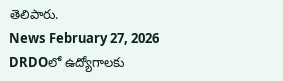తెలిపారు.
News February 27, 2026
DRDOలో ఉద్యోగాలకు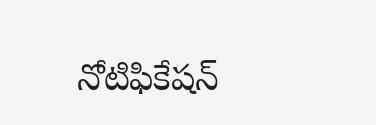నోటిఫికేషన్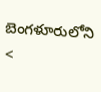బెంగళూరులోని <